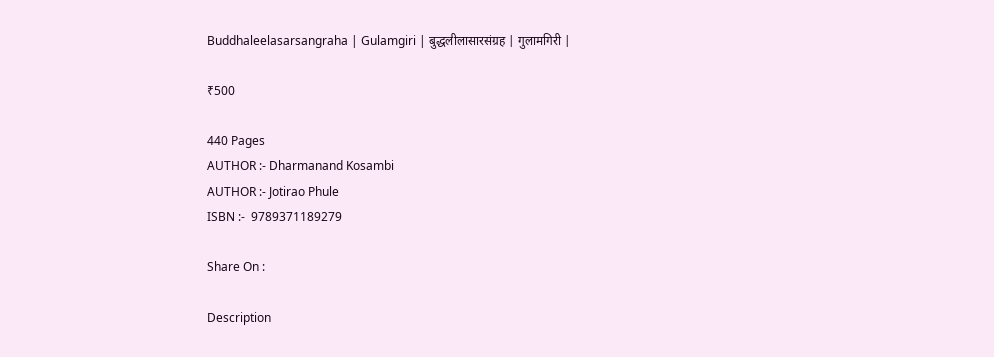Buddhaleelasarsangraha | Gulamgiri | बुद्धलीलासारसंग्रह | गुलामगिरी |

₹500

440 Pages
AUTHOR :- Dharmanand Kosambi
AUTHOR :- Jotirao Phule
ISBN :-  9789371189279

Share On :

Description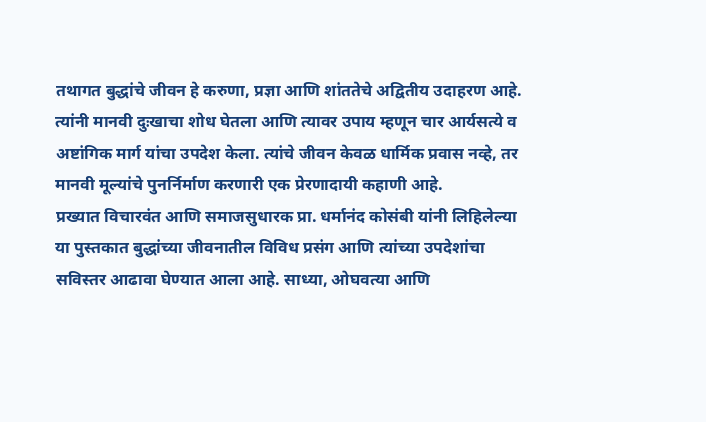तथागत बुद्धांचे जीवन हे करुणा, प्रज्ञा आणि शांततेचे अद्वितीय उदाहरण आहे. त्यांनी मानवी दुःखाचा शोध घेतला आणि त्यावर उपाय म्हणून चार आर्यसत्ये व अष्टांगिक मार्ग यांचा उपदेश केला. त्यांचे जीवन केवळ धार्मिक प्रवास नव्हे, तर मानवी मूल्यांचे पुनर्निर्माण करणारी एक प्रेरणादायी कहाणी आहे.
प्रख्यात विचारवंत आणि समाजसुधारक प्रा. धर्मानंद कोसंबी यांनी लिहिलेल्या या पुस्तकात बुद्धांच्या जीवनातील विविध प्रसंग आणि त्यांच्या उपदेशांचा सविस्तर आढावा घेण्यात आला आहे. साध्या, ओघवत्या आणि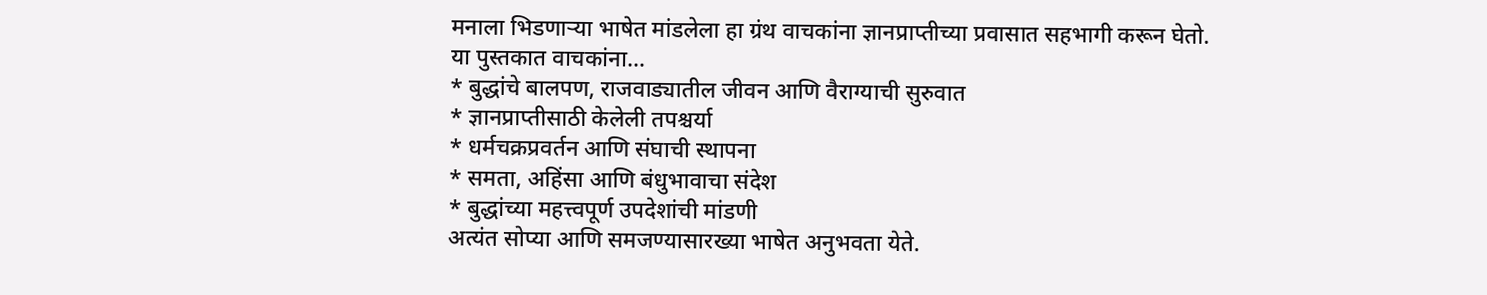मनाला भिडणाऱ्या भाषेत मांडलेला हा ग्रंथ वाचकांना ज्ञानप्राप्तीच्या प्रवासात सहभागी करून घेतो.
या पुस्तकात वाचकांना…
* बुद्धांचे बालपण, राजवाड्यातील जीवन आणि वैराग्याची सुरुवात
* ज्ञानप्राप्तीसाठी केलेली तपश्चर्या
* धर्मचक्रप्रवर्तन आणि संघाची स्थापना
* समता, अहिंसा आणि बंधुभावाचा संदेश
* बुद्धांच्या महत्त्वपूर्ण उपदेशांची मांडणी
अत्यंत सोप्या आणि समजण्यासारख्या भाषेत अनुभवता येते.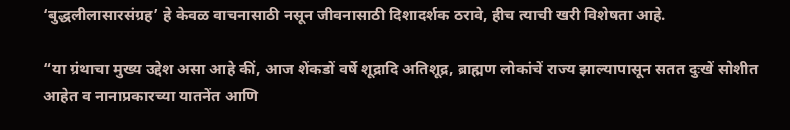‘बुद्धलीलासारसंग्रह’ हे केवळ वाचनासाठी नसून जीवनासाठी दिशादर्शक ठरावे, हीच त्याची खरी विशेषता आहे.

“या ग्रंथाचा मुख्य उद्देश असा आहे कीं, आज शेंकडों वर्षे शूद्रादि अतिशूद्र, ब्राह्मण लोकांचें राज्य झाल्यापासून सतत दुःखें सोशीत आहेत व नानाप्रकारच्या यातनेंत आणि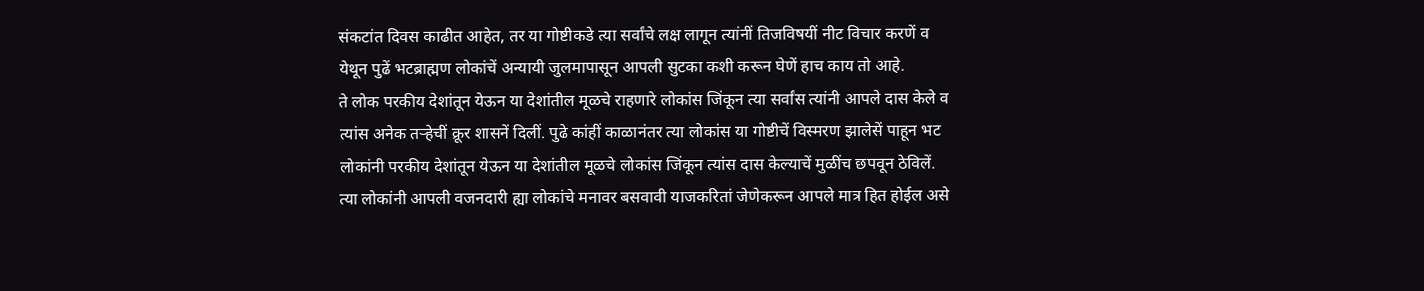संकटांत दिवस काढीत आहेत, तर या गोष्टीकडे त्या सर्वांचे लक्ष लागून त्यांनीं तिजविषयीं नीट विचार करणें व येथून पुढें भटब्राह्मण लोकांचें अन्यायी जुलमापासून आपली सुटका कशी करून घेणें हाच काय तो आहे.
ते लोक परकीय देशांतून येऊन या देशांतील मूळचे राहणारे लोकांस जिंकून त्या सर्वांस त्यांनी आपले दास केले व त्यांस अनेक तऱ्हेचीं क्रूर शासनें दिलीं. पुढे कांहीं काळानंतर त्या लोकांस या गोष्टीचें विस्मरण झालेसें पाहून भट लोकांनी परकीय देशांतून येऊन या देशांतील मूळचे लोकांस जिंकून त्यांस दास केल्याचें मुळींच छपवून ठेविलें. त्या लोकांनी आपली वजनदारी ह्या लोकांचे मनावर बसवावी याजकरितां जेणेकरून आपले मात्र हित होईल असे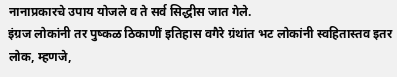नानाप्रकारचे उपाय योजले व ते सर्व सिद्धीस जात गेले.
इंग्रज लोकांनी तर पुष्कळ ठिकाणीं इतिहास वगैरे ग्रंथांत भट लोकांनी स्वहितास्तव इतर लोक, म्हणजे,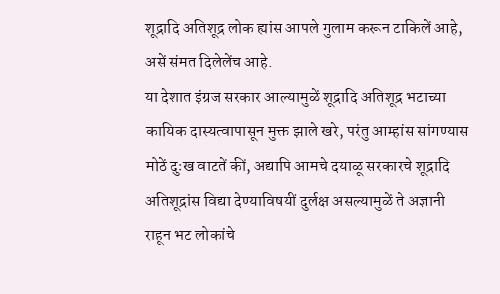शूद्रादि अतिशूद्र लोक ह्यांस आपले गुलाम करून टाकिलें आहे, असें संमत दिलेलेंच आहे.
या देशात इंग्रज सरकार आल्यामुळें शूद्रादि अतिशूद्र भटाच्या कायिक दास्यत्वापासून मुक्त झाले खरे, परंतु आम्हांस सांगण्यास मोठें दुःख वाटतें कीं, अद्यापि आमचे दयाळू सरकारचे शूद्रादि अतिशूद्रांस विद्या देण्याविषयीं दुर्लक्ष असल्यामुळें ते अज्ञानी राहून भट लोकांचे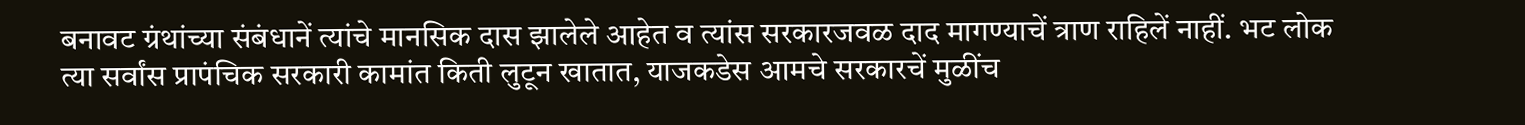बनावट ग्रंथांच्या संबंधानें त्यांचे मानसिक दास झालेले आहेत व त्यांस सरकारजवळ दाद मागण्याचें त्राण राहिलें नाहीं. भट लोक त्या सर्वांस प्रापंचिक सरकारी कामांत किती लुटून खातात, याजकडेस आमचे सरकारचें मुळींच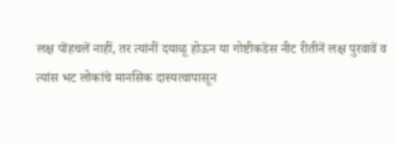लक्ष पोंहचलें नाहीं, तर त्यांनीं दयाळू होऊन या गोष्टीकडेस नीट रीतीनें लक्ष पुरवावें व त्यांस भट लोकांचे मानसिक दास्यत्वापासून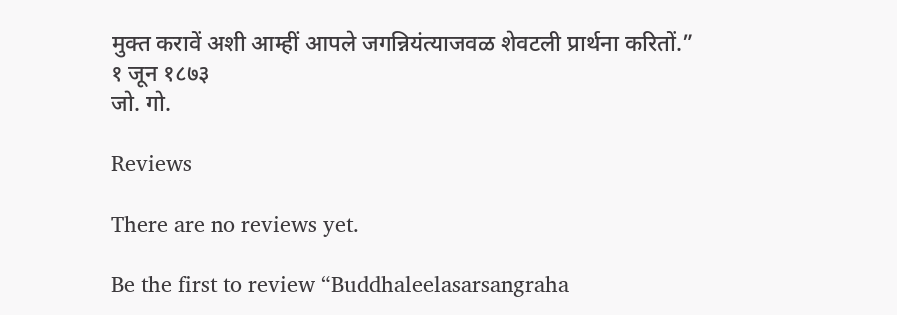मुक्त करावें अशी आम्हीं आपले जगन्नियंत्याजवळ शेवटली प्रार्थना करितों.”
१ जून १८७३
जो. गो.

Reviews

There are no reviews yet.

Be the first to review “Buddhaleelasarsangraha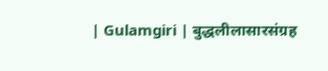| Gulamgiri | बुद्धलीलासारसंग्रह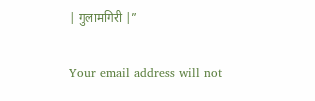| गुलामगिरी |”

Your email address will not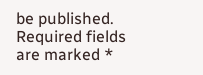be published. Required fields are marked *